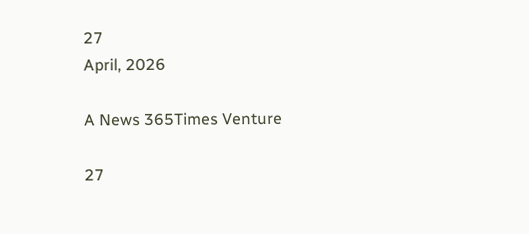27
April, 2026

A News 365Times Venture

27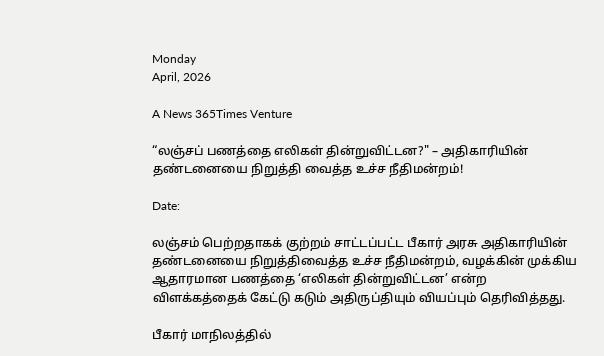Monday
April, 2026

A News 365Times Venture

“லஞ்சப் பணத்தை எலிகள் தின்றுவிட்டன?" – அதிகாரியின் தண்டனையை நிறுத்தி வைத்த உச்ச நீதிமன்றம்!

Date:

லஞ்சம் பெற்றதாகக் குற்றம் சாட்டப்பட்ட பீகார் அரசு அதிகாரியின் தண்டனையை நிறுத்திவைத்த உச்ச நீதிமன்றம், வழக்கின் முக்கிய ஆதாரமான பணத்தை ‘எலிகள் தின்றுவிட்டன’ என்ற விளக்கத்தைக் கேட்டு கடும் அதிருப்தியும் வியப்பும் தெரிவித்தது.

பீகார் மாநிலத்தில்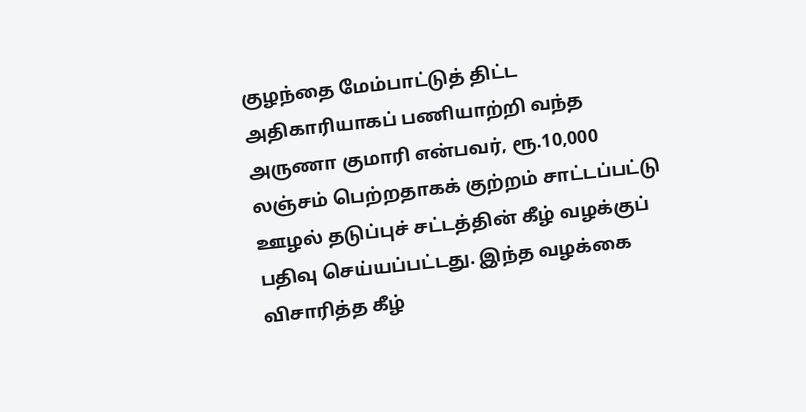குழந்தை மேம்பாட்டுத் திட்ட அதிகாரியாகப் பணியாற்றி வந்த அருணா குமாரி என்பவர், ரூ.10,000 லஞ்சம் பெற்றதாகக் குற்றம் சாட்டப்பட்டு ஊழல் தடுப்புச் சட்டத்தின் கீழ் வழக்குப் பதிவு செய்யப்பட்டது. இந்த வழக்கை விசாரித்த கீழ்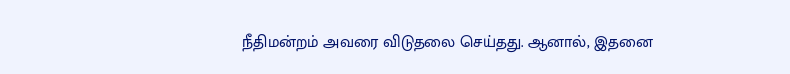நீதிமன்றம் அவரை விடுதலை செய்தது. ஆனால், இதனை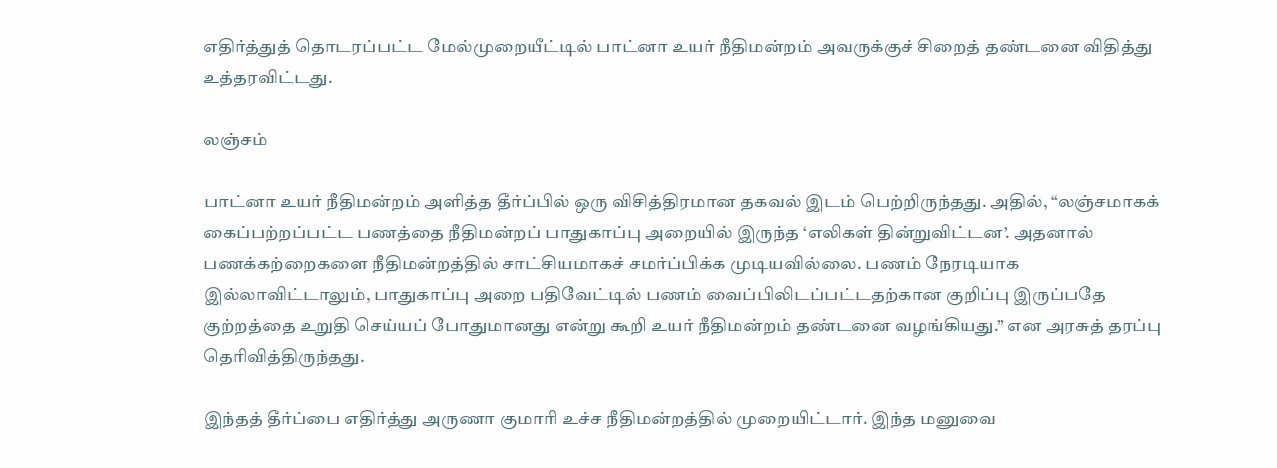எதிர்த்துத் தொடரப்பட்ட மேல்முறையீட்டில் பாட்னா உயர் நீதிமன்றம் அவருக்குச் சிறைத் தண்டனை விதித்து உத்தரவிட்டது.

லஞ்சம்

பாட்னா உயர் நீதிமன்றம் அளித்த தீர்ப்பில் ஒரு விசித்திரமான தகவல் இடம் பெற்றிருந்தது. அதில், “லஞ்சமாகக் கைப்பற்றப்பட்ட பணத்தை நீதிமன்றப் பாதுகாப்பு அறையில் இருந்த ‘எலிகள் தின்றுவிட்டன’. அதனால் பணக்கற்றைகளை நீதிமன்றத்தில் சாட்சியமாகச் சமர்ப்பிக்க முடியவில்லை. பணம் நேரடியாக இல்லாவிட்டாலும், பாதுகாப்பு அறை பதிவேட்டில் பணம் வைப்பிலிடப்பட்டதற்கான குறிப்பு இருப்பதே குற்றத்தை உறுதி செய்யப் போதுமானது என்று கூறி உயர் நீதிமன்றம் தண்டனை வழங்கியது.” என அரசுத் தரப்பு தெரிவித்திருந்தது.

இந்தத் தீர்ப்பை எதிர்த்து அருணா குமாரி உச்ச நீதிமன்றத்தில் முறையிட்டார். இந்த மனுவை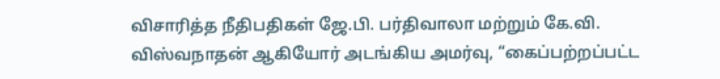விசாரித்த நீதிபதிகள் ஜே.பி. பர்திவாலா மற்றும் கே.வி. விஸ்வநாதன் ஆகியோர் அடங்கிய அமர்வு, “கைப்பற்றப்பட்ட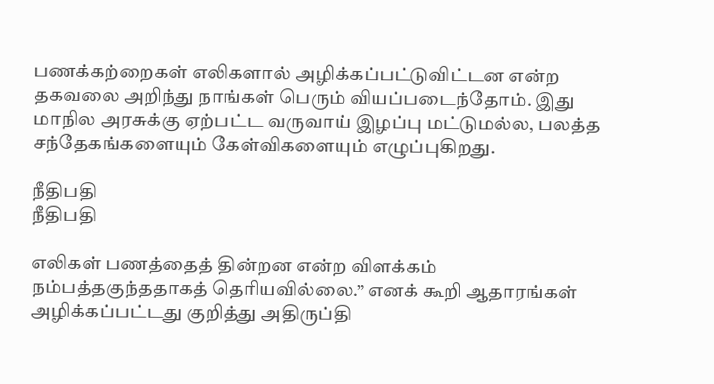பணக்கற்றைகள் எலிகளால் அழிக்கப்பட்டுவிட்டன என்ற தகவலை அறிந்து நாங்கள் பெரும் வியப்படைந்தோம். இது மாநில அரசுக்கு ஏற்பட்ட வருவாய் இழப்பு மட்டுமல்ல, பலத்த சந்தேகங்களையும் கேள்விகளையும் எழுப்புகிறது.

நீதிபதி
நீதிபதி

எலிகள் பணத்தைத் தின்றன என்ற விளக்கம் நம்பத்தகுந்ததாகத் தெரியவில்லை.” எனக் கூறி ஆதாரங்கள் அழிக்கப்பட்டது குறித்து அதிருப்தி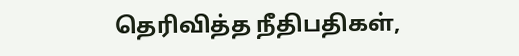தெரிவித்த நீதிபதிகள்,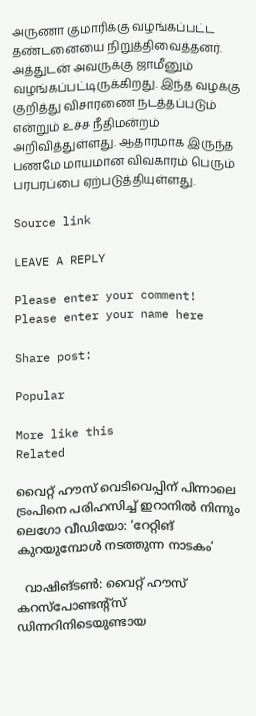அருணா குமாரிக்கு வழங்கப்பட்ட தண்டனையை நிறுத்திவைத்தனர். அத்துடன் அவருக்கு ஜாமீனும் வழங்கப்பட்டிருக்கிறது. இந்த வழக்கு குறித்து விசாரணை நடத்தப்படும் என்றும் உச்ச நீதிமன்றம் அறிவித்துள்ளது. ஆதாரமாக இருந்த பணமே மாயமான விவகாரம் பெரும் பரபரப்பை ஏற்படுத்தியுள்ளது.

Source link

LEAVE A REPLY

Please enter your comment!
Please enter your name here

Share post:

Popular

More like this
Related

വൈറ്റ് ഹൗസ് വെടിവെപ്പിന് പിന്നാലെ ട്രംപിനെ പരിഹസിച്ച് ഇറാനില്‍ നിന്നും ലെഗോ വീഡിയോ: ‘റേറ്റിങ് കുറയുമ്പോള്‍ നടത്തുന്ന നാടകം’

  വാഷിങ്ടണ്‍: വൈറ്റ് ഹൗസ് കറസ്പോണ്ടന്റ്സ് ഡിന്നറിനിടെയുണ്ടായ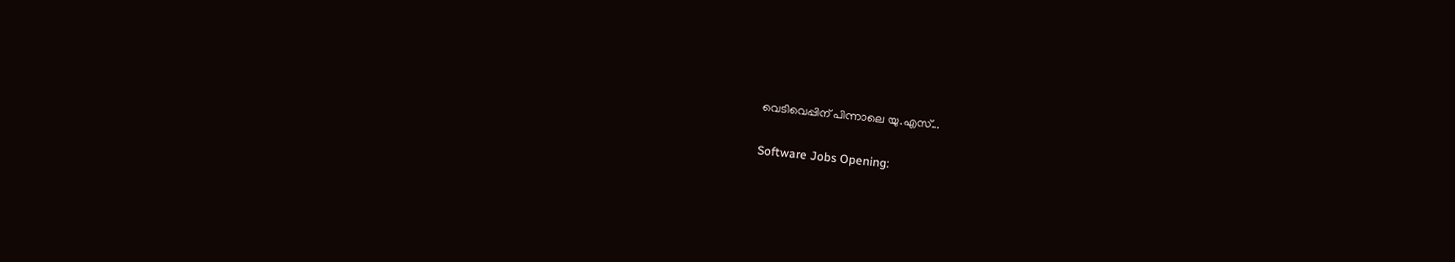വെടിവെപ്പിന് പിന്നാലെ യു.എസ്...

Software Jobs Opening: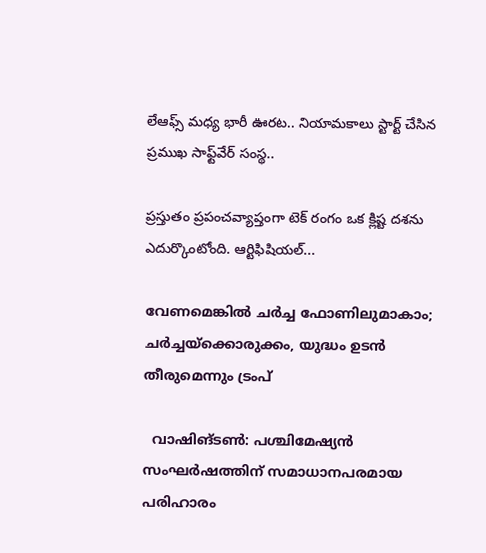లేఆఫ్స్ మధ్య భారీ ఊరట.. నియామకాలు స్టార్ట్ చేసిన ప్రముఖ సాఫ్ట్‌వేర్ సంస్థ..

ప్రస్తుతం ప్రపంచవ్యాప్తంగా టెక్ రంగం ఒక క్లిష్ట దశను ఎదుర్కొంటోంది. ఆర్టిఫిషియల్...

വേണമെങ്കില്‍ ചര്‍ച്ച ഫോണിലുമാകാം; ചര്‍ച്ചയ്‌ക്കൊരുക്കം, യുദ്ധം ഉടന്‍ തീരുമെന്നും ട്രംപ്

  വാഷിങ്ടണ്‍: പശ്ചിമേഷ്യന്‍ സംഘര്‍ഷത്തിന് സമാധാനപരമായ പരിഹാരം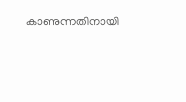കാണുന്നതിനായി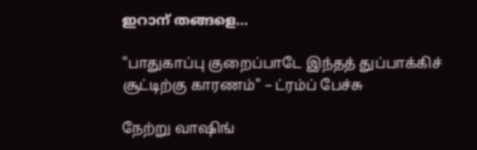ഇറാന് തങ്ങളെ...

"பாதுகாப்பு குறைப்பாடே இந்தத் துப்பாக்கிச் சூட்டிற்கு காரணம்" – ட்ரம்ப் பேச்சு

நேற்று வாஷிங்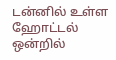டன்னில் உள்ள ஹோட்டல் ஒன்றில்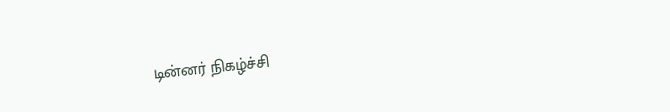டின்னர் நிகழ்ச்சி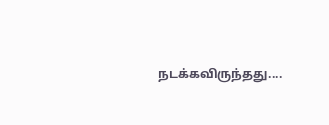நடக்கவிருந்தது....